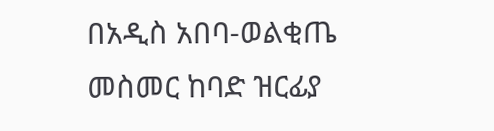በአዲስ አበባ-ወልቂጤ መስመር ከባድ ዝርፊያ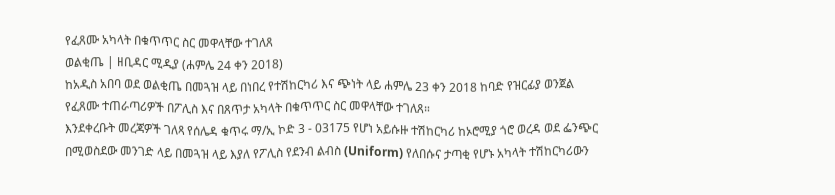የፈጸሙ አካላት በቁጥጥር ስር መዋላቸው ተገለጸ
ወልቂጤ | ዘቢዳር ሚዲያ (ሐምሌ 24 ቀን 2018)
ከአዲስ አበባ ወደ ወልቂጤ በመጓዝ ላይ በነበረ የተሽከርካሪ እና ጭነት ላይ ሐምሌ 23 ቀን 2018 ከባድ የዝርፊያ ወንጀል የፈጸሙ ተጠራጣሪዎች በፖሊስ እና በጸጥታ አካላት በቁጥጥር ስር መዋላቸው ተገለጸ።
እንደቀረቡት መረጃዎች ገለጻ የሰሌዳ ቁጥሩ ማ/ኢ ኮድ 3 - 03175 የሆነ አይሱዙ ተሽከርካሪ ከኦሮሚያ ጎሮ ወረዳ ወደ ፌንጭር በሚወስደው መንገድ ላይ በመጓዝ ላይ እያለ የፖሊስ የደንብ ልብስ (Uniform) የለበሱና ታጣቂ የሆኑ አካላት ተሽከርካሪውን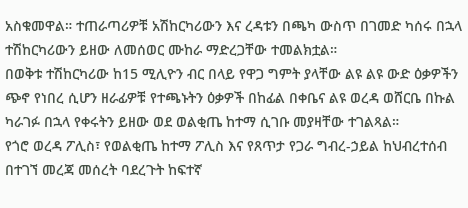አስቁመዋል። ተጠራጣሪዎቹ አሽከርካሪውን እና ረዳቱን በጫካ ውስጥ በገመድ ካሰሩ በኋላ ተሽከርካሪውን ይዘው ለመሰወር ሙከራ ማድረጋቸው ተመልክቷል።
በወቅቱ ተሽከርካሪው ከ15 ሚሊዮን ብር በላይ የዋጋ ግምት ያላቸው ልዩ ልዩ ውድ ዕቃዎችን ጭኖ የነበረ ሲሆን ዘራፊዎቹ የተጫኑትን ዕቃዎች በከፊል በቀቤና ልዩ ወረዳ ወሸርቤ በኩል ካራገፉ በኋላ የቀሩትን ይዘው ወደ ወልቂጤ ከተማ ሲገቡ መያዛቸው ተገልጻል።
የጎሮ ወረዳ ፖሊስ፣ የወልቂጤ ከተማ ፖሊስ እና የጸጥታ የጋራ ግብረ-ኃይል ከህብረተሰብ በተገኘ መረጃ መሰረት ባደረጉት ከፍተኛ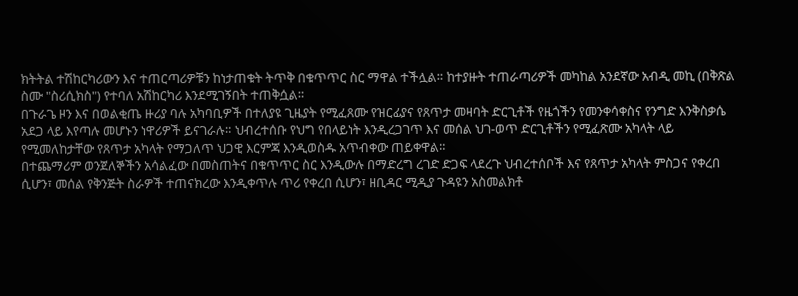ክትትል ተሽከርካሪውን እና ተጠርጣሪዎቹን ከነታጠቁት ትጥቅ በቁጥጥር ስር ማዋል ተችሏል። ከተያዙት ተጠራጣሪዎች መካከል አንደኛው አብዲ መኪ (በቅጽል ስሙ "ስሪሲክስ") የተባለ አሽከርካሪ እንደሚገኝበት ተጠቅሷል።
በጉራጌ ዞን እና በወልቂጤ ዙሪያ ባሉ አካባቢዎች በተለያዩ ጊዜያት የሚፈጸሙ የዝርፊያና የጸጥታ መዛባት ድርጊቶች የዜጎችን የመንቀሳቀስና የንግድ እንቅስቃሴ አደጋ ላይ እየጣሉ መሆኑን ነዋሪዎች ይናገራሉ። ህብረተሰቡ የህግ የበላይነት እንዲረጋገጥ እና መሰል ህገ-ወጥ ድርጊቶችን የሚፈጽሙ አካላት ላይ የሚመለከታቸው የጸጥታ አካላት የማጋለጥ ህጋዊ እርምጃ እንዲወስዱ አጥብቀው ጠይቀዋል።
በተጨማሪም ወንጀለኞችን አሳልፈው በመስጠትና በቁጥጥር ስር እንዲውሉ በማድረግ ረገድ ድጋፍ ላደረጉ ህብረተሰቦች እና የጸጥታ አካላት ምስጋና የቀረበ ሲሆን፣ መሰል የቅንጅት ስራዎች ተጠናክረው እንዲቀጥሉ ጥሪ የቀረበ ሲሆን፣ ዘቢዳር ሚዲያ ጉዳዩን አስመልክቶ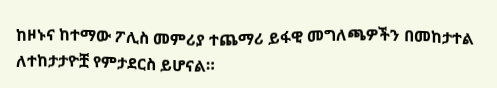ከዞኑና ከተማው ፖሊስ መምሪያ ተጨማሪ ይፋዊ መግለጫዎችን በመከታተል ለተከታታዮቿ የምታደርስ ይሆናል።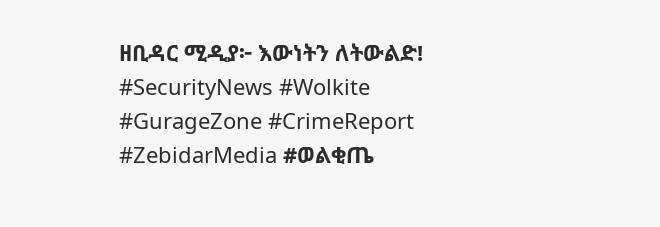ዘቢዳር ሚዲያ፦ እውነትን ለትውልድ!
#SecurityNews #Wolkite #GurageZone #CrimeReport #ZebidarMedia #ወልቂጤ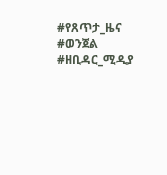#የጸጥታ_ዜና #ወንጀል #ዘቢዳር_ሚዲያ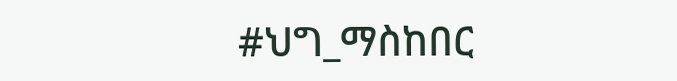#ህግ_ማስከበር